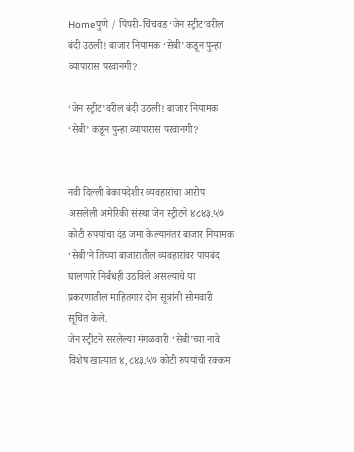Homeपुणे / पिंपरी-चिंचवड‘जेन स्ट्रीट’वरील बंदी उठली! बाजार नियामक ‘सेबी’ कडून पुन्हा व्यापारास परवानगी?

‘जेन स्ट्रीट’वरील बंदी उठली! बाजार नियामक ‘सेबी’ कडून पुन्हा व्यापारास परवानगी?


नवी दिल्ली बेकायदेशीर व्यवहारांचा आरोप असलेली अमेरिकी संस्था जेन स्ट्रीटने ४८४३.५७ कोटी रुपयांचा दंड जमा केल्यानंतर बाजार नियामक ‘सेबी’ने तिच्या बाजारातील व्यवहारांवर पायबंद घालणारे निर्बंधही उठविले असल्याचे या प्रकरणातील माहितगार दोन सूत्रांनी सोमवारी सूचित केले.
जेन स्ट्रीटने सरलेल्या मंगळवारी ‘सेबी’च्या नावे विशेष खात्यात ४,८४३.५७ कोटी रुपयांची रक्कम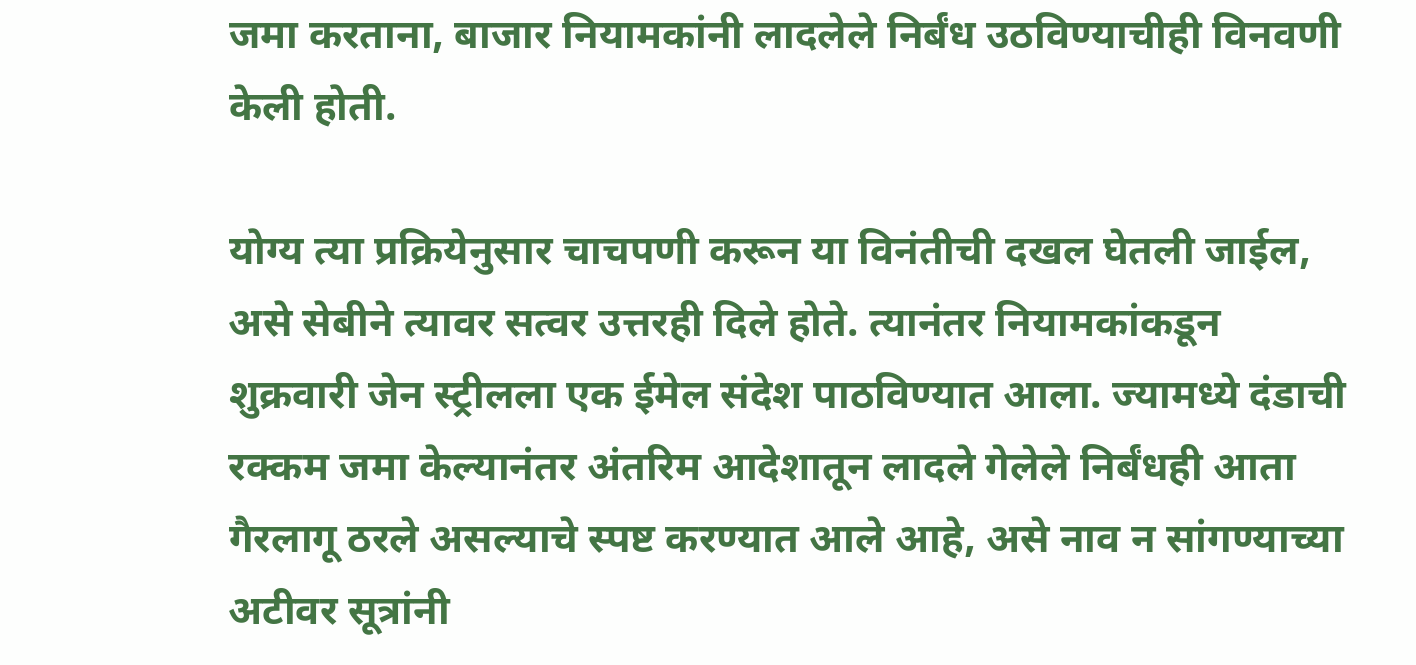जमा करताना, बाजार नियामकांनी लादलेले निर्बंध उठविण्याचीही विनवणी केली होती.

योग्य त्या प्रक्रियेनुसार चाचपणी करून या विनंतीची दखल घेतली जाईल, असे सेबीने त्यावर सत्वर उत्तरही दिले होते. त्यानंतर नियामकांकडून शुक्रवारी जेन स्ट्रीलला एक ईमेल संदेश पाठविण्यात आला. ज्यामध्ये दंडाची रक्कम जमा केल्यानंतर अंतरिम आदेशातून लादले गेलेले निर्बंधही आता गैरलागू ठरले असल्याचे स्पष्ट करण्यात आले आहे, असे नाव न सांगण्याच्या अटीवर सूत्रांनी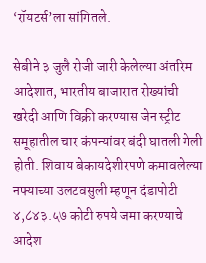‘रॉयटर्स’ला सांगितले.

सेबीने ३ जुलै रोजी जारी केलेल्या अंतरिम आदेशात, भारतीय बाजारात रोख्यांची खरेदी आणि विक्री करण्यास जेन स्ट्रीट समूहातील चार कंपन्यांवर बंदी घातली गेली होती. शिवाय बेकायदेशीरपणे कमावलेल्या नफ्याच्या उलटवसुली म्हणून दंडापोटी ४,८४३.५७ कोटी रुपये जमा करण्याचे आदेश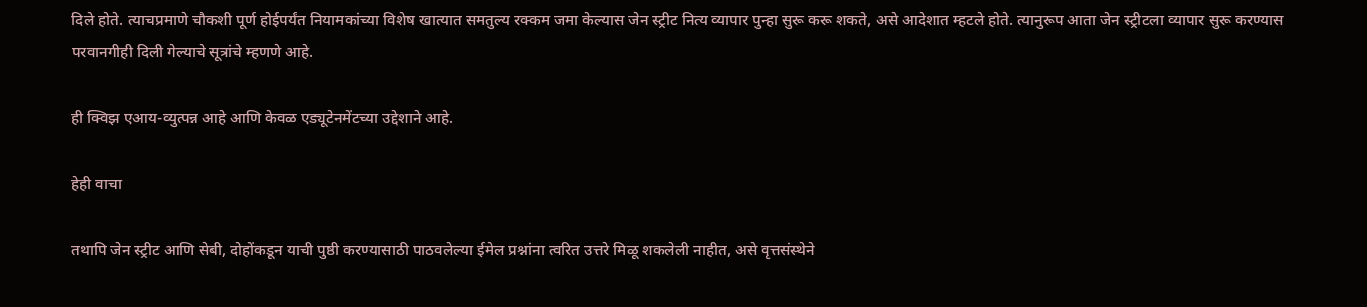दिले होते. त्याचप्रमाणे चौकशी पूर्ण होईपर्यंत नियामकांच्या विशेष खात्यात समतुल्य रक्कम जमा केल्यास जेन स्ट्रीट नित्य व्यापार पुन्हा सुरू करू शकते, असे आदेशात म्हटले होते. त्यानुरूप आता जेन स्ट्रीटला व्यापार सुरू करण्यास परवानगीही दिली गेल्याचे सूत्रांचे म्हणणे आहे.

ही क्विझ एआय-व्युत्पन्न आहे आणि केवळ एड्यूटेनमेंटच्या उद्देशाने आहे.

हेही वाचा

तथापि जेन स्ट्रीट आणि सेबी, दोहोंकडून याची पुष्ठी करण्यासाठी पाठवलेल्या ईमेल प्रश्नांना त्वरित उत्तरे मिळू शकलेली नाहीत, असे वृत्तसंस्थेने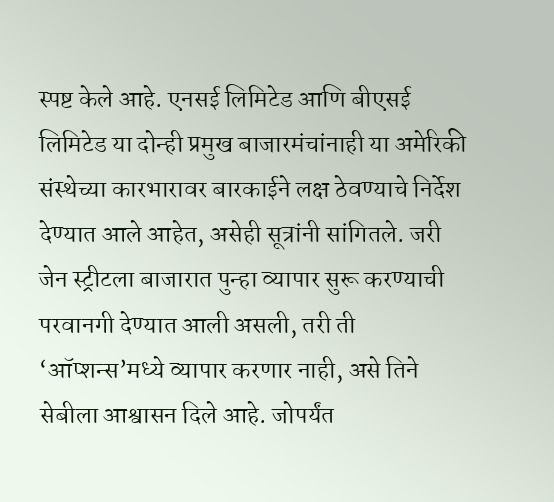स्पष्ट केले आहे. एनसई लिमिटेड आणि बीएसई लिमिटेड या दोन्ही प्रमुख बाजारमंचांनाही या अमेरिकी संस्थेच्या कारभारावर बारकाईने लक्ष ठेवण्याचे निर्देश देण्यात आले आहेत, असेही सूत्रांनी सांगितले. जरी जेन स्ट्रीटला बाजारात पुन्हा व्यापार सुरू करण्याची परवानगी देण्यात आली असली, तरी ती ‘ऑप्शन्स’मध्ये व्यापार करणार नाही, असे तिने सेबीला आश्वासन दिले आहे. जोपर्यंत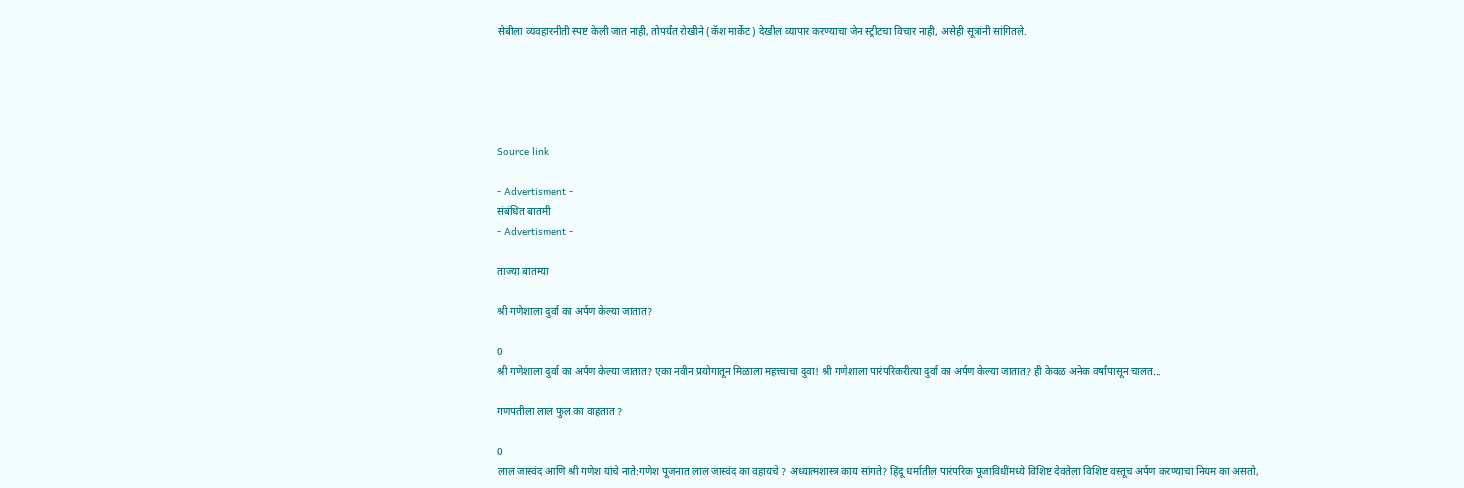सेबीला व्यवहारनीती स्पष्ट केली जात नाही, तोपर्यंत रोखीने (कॅश मार्केट) देखील व्यापार करण्याचा जेन स्ट्रीटचा विचार नाही, असेही सूत्रांनी सांगितले.





Source link

- Advertisment -
संबंधित बातमी
- Advertisment -

ताज्या बातम्या

श्री गणेशाला दुर्वा का अर्पण केल्या जातात?

0
श्री गणेशाला दुर्वा का अर्पण केल्या जातात? एका नवीन प्रयोगातून मिळाला महत्त्वाचा दुवा! श्री गणेशाला पारंपरिकरीत्या दुर्वा का अर्पण केल्या जातात? ही केवळ अनेक वर्षांपासून चालत...

गणपतीला लाल फुल का वाहतात ?

0
लाल जास्वंद आणि श्री गणेश यांचे नाते:गणेश पूजनात लाल जास्वंद का वहायचे ? अध्यात्मशास्त्र काय सांगते? हिंदू धर्मातील पारंपरिक पूजाविधींमध्ये विशिष्ट देवतेला विशिष्ट वस्तूच अर्पण करण्याचा नियम का असतो,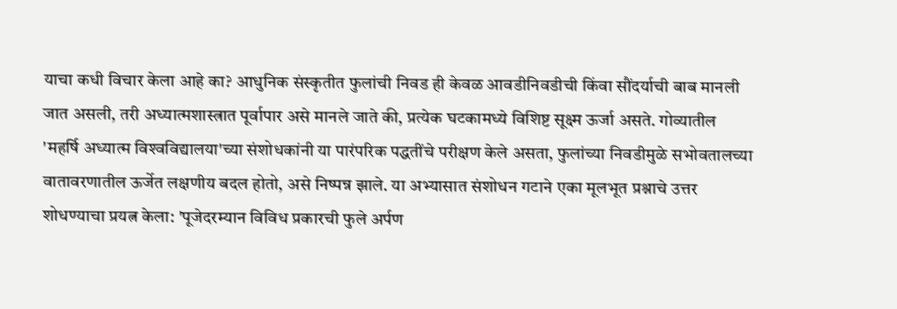याचा कधी विचार केला आहे का? आधुनिक संस्कृतीत फुलांची निवड ही केवळ आवडीनिवडीची किंवा सौंदर्याची बाब मानली जात असली, तरी अध्यात्मशास्त्रात पूर्वापार असे मानले जाते की, प्रत्येक घटकामध्ये विशिष्ट सूक्ष्म ऊर्जा असते. गोव्यातील 'महर्षि अध्यात्म विश्‍वविद्यालया'च्या संशोधकांनी या पारंपरिक पद्धतींचे परीक्षण केले असता, फुलांच्या निवडीमुळे सभोवतालच्या वातावरणातील ऊर्जेत लक्षणीय बदल होतो, असे निष्पन्न झाले. या अभ्यासात संशोधन गटाने एका मूलभूत प्रश्नाचे उत्तर शोधण्याचा प्रयत्न केला: 'पूजेदरम्यान विविध प्रकारची फुले अर्पण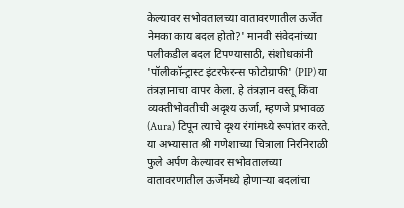केल्यावर सभोवतालच्या वातावरणातील ऊर्जेत नेमका काय बदल होतो?' मानवी संवेदनांच्या पलीकडील बदल टिपण्यासाठी, संशोधकांनी 'पॉलीकॉन्ट्रास्ट इंटरफेरन्स फोटोग्राफी' (PIP) या तंत्रज्ञानाचा वापर केला. हे तंत्रज्ञान वस्तू किंवा व्यक्तीभोवतीची अदृश्य ऊर्जा, म्हणजे प्रभावळ (Aura) टिपून त्याचे दृश्य रंगांमध्ये रूपांतर करते. या अभ्यासात श्री गणेशाच्या चित्राला निरनिराळी फुले अर्पण केल्यावर सभोवतालच्या वातावरणातील ऊर्जेमध्ये होणाऱ्या बदलांचा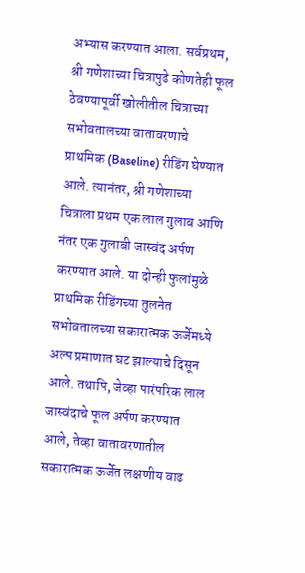अभ्यास करण्यात आला. सर्वप्रथम, श्री गणेशाच्या चित्रापुढे कोणतेही फूल ठेवण्यापूर्वी खोलीतील चित्राच्या सभोवतालच्या वातावरणाचे प्राथमिक (Baseline) रीडिंग घेण्यात आले. त्यानंतर, श्री गणेशाच्या चित्राला प्रथम एक लाल गुलाब आणि नंतर एक गुलाबी जास्वंद अर्पण करण्यात आले. या दोन्ही फुलांमुळे प्राथमिक रीडिंगच्या तुलनेत सभोवतालच्या सकारात्मक ऊर्जेमध्ये अल्प प्रमाणात घट झाल्याचे दिसून आले. तथापि, जेव्हा पारंपरिक लाल जास्वंदाचे फूल अर्पण करण्यात आले, तेव्हा वातावरणातील सकारात्मक ऊर्जेत लक्षणीय वाढ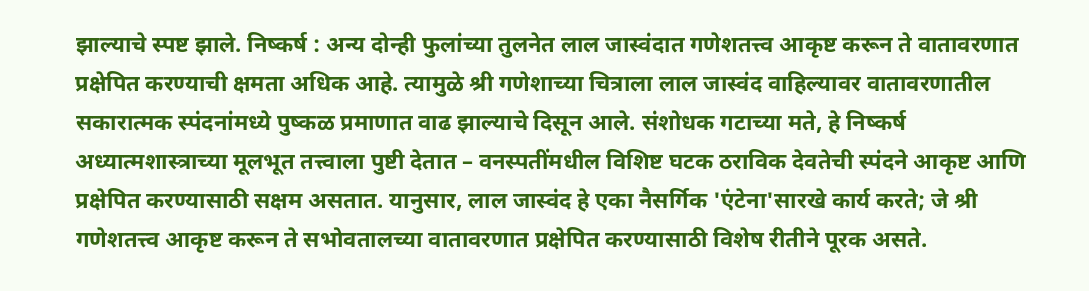झाल्याचे स्पष्ट झाले. निष्कर्ष : अन्य दोन्ही फुलांच्या तुलनेत लाल जास्वंदात गणेशतत्त्व आकृष्ट करून ते वातावरणात प्रक्षेपित करण्याची क्षमता अधिक आहे. त्यामुळे श्री गणेशाच्या चित्राला लाल जास्वंद वाहिल्यावर वातावरणातील सकारात्मक स्पंदनांमध्ये पुष्कळ प्रमाणात वाढ झाल्याचे दिसून आले. संशोधक गटाच्या मते, हे निष्कर्ष अध्यात्मशास्त्राच्या मूलभूत तत्त्वाला पुष्टी देतात – वनस्पतींमधील विशिष्ट घटक ठराविक देवतेची स्पंदने आकृष्ट आणि प्रक्षेपित करण्यासाठी सक्षम असतात. यानुसार, लाल जास्वंद हे एका नैसर्गि‍क 'एंटेना'सारखे कार्य करते; जे श्री गणेशतत्त्व आकृष्ट करून ते सभोवतालच्या वातावरणात प्रक्षेपित करण्यासाठी विशेष रीतीने पूरक असते.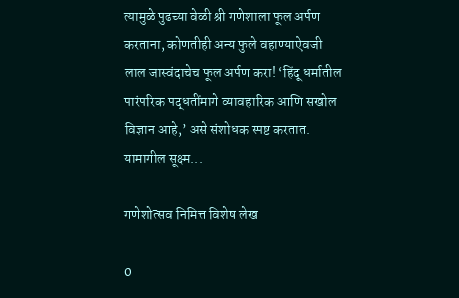त्यामुळे पुढच्या वेळी श्री गणेशाला फूल अर्पण करताना, कोणतीही अन्य फुले वहाण्याऐवजी लाल जास्वंदाचेच फूल अर्पण करा! ‘हिंदू धर्मातील पारंपरिक पद्धतींमागे व्यावहारिक आणि सखोल विज्ञान आहे,’ असे संशोधक स्पष्ट करतात. यामागील सूक्ष्म...

गणेशोत्सव निमित्त विशेष लेख

0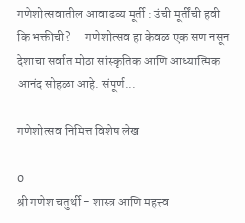गणेशोत्सवातील आवाढव्य मूर्ती : उंची मूर्तींची हवी कि भक्तीची?      गणेशोत्सव हा केवळ एक सण नसून देशाचा सर्वात मोठा सांस्कृतिक आणि आध्यात्मिक आनंद सोहळा आहे. संपूर्ण...

गणेशोत्सव निमित्त विशेष लेख

0
श्री गणेश चतुर्थी - शास्त्र आणि महत्त्व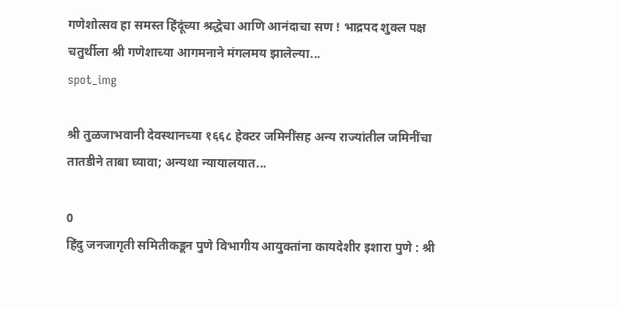गणेशोत्सव हा समस्त हिंदूंच्या श्रद्धेचा आणि आनंदाचा सण ! भाद्रपद शुक्ल पक्ष चतुर्थीला श्री गणेशाच्या आगमनाने मंगलमय झालेल्या...
spot_img

श्री तुळजाभवानी देवस्थानच्या १६६८ हेक्टर जमिनींसह अन्य राज्यांतील जमिनींचा तातडीने ताबा घ्यावा; अन्यथा न्यायालयात...

0
हिंदु जनजागृती समितीकडून पुणे विभागीय आयुक्तांना कायदेशीर इशारा पुणे : श्री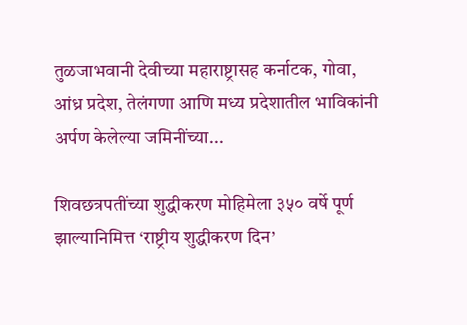तुळजाभवानी देवीच्या महाराष्ट्रासह कर्नाटक, गोवा, आंध्र प्रदेश, तेलंगणा आणि मध्य प्रदेशातील भाविकांनी अर्पण केलेल्या जमिनींच्या...

शिवछत्रपतींच्या शुद्धीकरण मोहिमेला ३५० वर्षे पूर्ण झाल्यानिमित्त ‘राष्ट्रीय शुद्धीकरण दिन’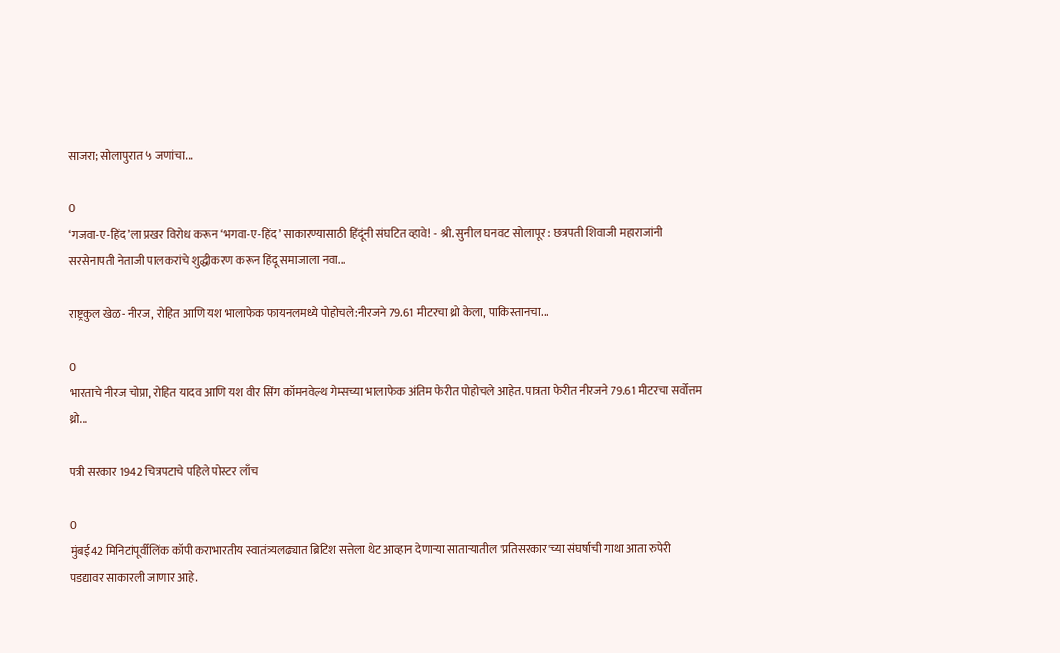साजरा; सोलापुरात ५ जणांचा...

0
‘गजवा-ए-हिंद’ला प्रखर विरोध करून ‘भगवा-ए-हिंद’ साकारण्यासाठी हिंदूंनी संघटित व्हावे! - श्री. सुनील घनवट सोलापूर : छत्रपती शिवाजी महाराजांनी सरसेनापती नेताजी पालकरांचे शुद्धीकरण करून हिंदू समाजाला नवा...

राष्ट्रकुल खेळ- नीरज, रोहित आणि यश भालाफेक फायनलमध्ये पोहोचले:नीरजने 79.61 मीटरचा थ्रो केला, पाकिस्तानचा...

0
भारताचे नीरज चोप्रा, रोहित यादव आणि यश वीर सिंग कॉमनवेल्थ गेम्सच्या भालाफेक अंतिम फेरीत पोहोचले आहेत. पात्रता फेरीत नीरजने 79.61 मीटरचा सर्वोत्तम थ्रो...

पत्री सरकार 1942 चित्रपटाचे पहिले पोस्टर लाँच

0
मुंबई42 मिनिटांपूर्वीलिंक कॉपी कराभारतीय स्वातंत्र्यलढ्यात ब्रिटिश सत्तेला थेट आव्हान देणाऱ्या साताऱ्यातील 'प्रतिसरकार'च्या संघर्षाची गाथा आता रुपेरी पडद्यावर साकारली जाणार आहे.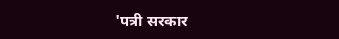'पत्री सरकार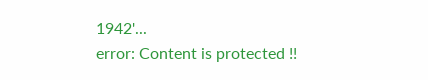1942'...
error: Content is protected !!